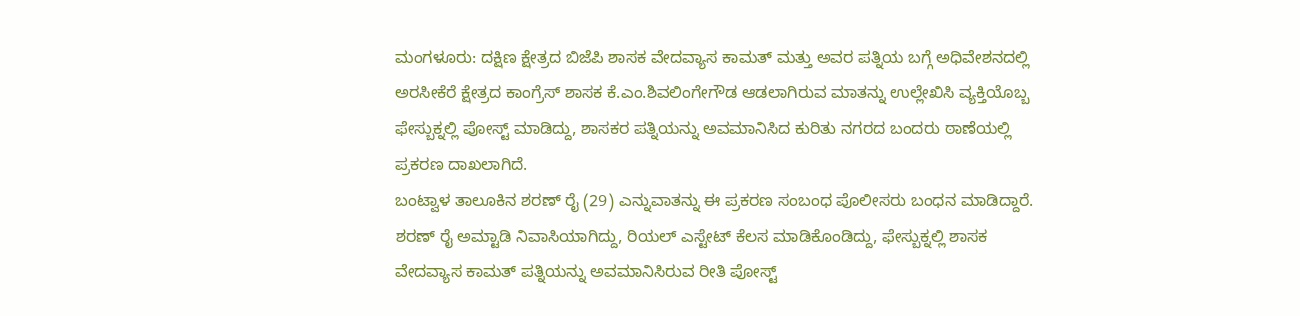ಮಂಗಳೂರು: ದಕ್ಷಿಣ ಕ್ಷೇತ್ರದ ಬಿಜೆಪಿ ಶಾಸಕ ವೇದವ್ಯಾಸ ಕಾಮತ್ ಮತ್ತು ಅವರ ಪತ್ನಿಯ ಬಗ್ಗೆ ಅಧಿವೇಶನದಲ್ಲಿ ಅರಸೀಕೆರೆ ಕ್ಷೇತ್ರದ ಕಾಂಗ್ರೆಸ್ ಶಾಸಕ ಕೆ.ಎಂ.ಶಿವಲಿಂಗೇಗೌಡ ಆಡಲಾಗಿರುವ ಮಾತನ್ನು ಉಲ್ಲೇಖಿಸಿ ವ್ಯಕ್ತಿಯೊಬ್ಬ ಫೇಸ್ಬುಕ್ನಲ್ಲಿ ಪೋಸ್ಟ್ ಮಾಡಿದ್ದು, ಶಾಸಕರ ಪತ್ನಿಯನ್ನು ಅವಮಾನಿಸಿದ ಕುರಿತು ನಗರದ ಬಂದರು ಠಾಣೆಯಲ್ಲಿ ಪ್ರಕರಣ ದಾಖಲಾಗಿದೆ.
ಬಂಟ್ವಾಳ ತಾಲೂಕಿನ ಶರಣ್ ರೈ (29) ಎನ್ನುವಾತನ್ನು ಈ ಪ್ರಕರಣ ಸಂಬಂಧ ಪೊಲೀಸರು ಬಂಧನ ಮಾಡಿದ್ದಾರೆ.
ಶರಣ್ ರೈ ಅಮ್ಟಾಡಿ ನಿವಾಸಿಯಾಗಿದ್ದು, ರಿಯಲ್ ಎಸ್ಟೇಟ್ ಕೆಲಸ ಮಾಡಿಕೊಂಡಿದ್ದು, ಫೇಸ್ಬುಕ್ನಲ್ಲಿ ಶಾಸಕ ವೇದವ್ಯಾಸ ಕಾಮತ್ ಪತ್ನಿಯನ್ನು ಅವಮಾನಿಸಿರುವ ರೀತಿ ಪೋಸ್ಟ್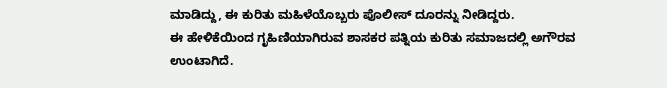ಮಾಡಿದ್ದು, ಈ ಕುರಿತು ಮಹಿಳೆಯೊಬ್ಬರು ಪೊಲೀಸ್ ದೂರನ್ನು ನೀಡಿದ್ದರು.
ಈ ಹೇಳಿಕೆಯಿಂದ ಗೃಹಿಣಿಯಾಗಿರುವ ಶಾಸಕರ ಪತ್ನಿಯ ಕುರಿತು ಸಮಾಜದಲ್ಲಿ ಅಗೌರವ ಉಂಟಾಗಿದೆ.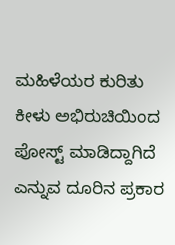ಮಹಿಳೆಯರ ಕುರಿತು ಕೀಳು ಅಭಿರುಚಿಯಿಂದ ಪೋಸ್ಟ್ ಮಾಡಿದ್ದಾಗಿದೆ ಎನ್ನುವ ದೂರಿನ ಪ್ರಕಾರ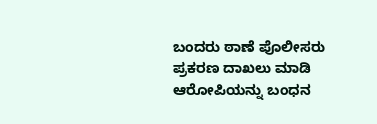ಬಂದರು ಠಾಣೆ ಪೊಲೀಸರು ಪ್ರಕರಣ ದಾಖಲು ಮಾಡಿ ಆರೋಪಿಯನ್ನು ಬಂಧನ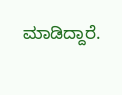ಮಾಡಿದ್ದಾರೆ.